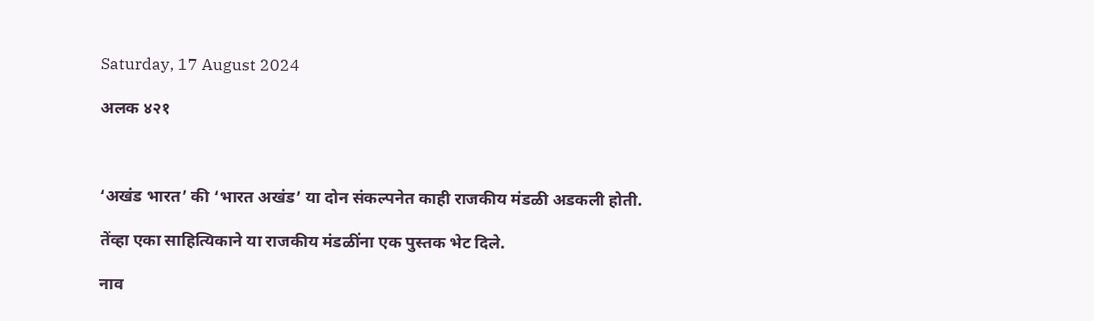Saturday, 17 August 2024

अलक ४२१



‘अखंड भारत’ की ‘भारत अखंड’ या दोन संकल्पनेत काही राजकीय मंडळी अडकली होती.

तेंव्हा एका साहित्यिकाने या राजकीय मंडळींना एक पुस्तक भेट दिले.

नाव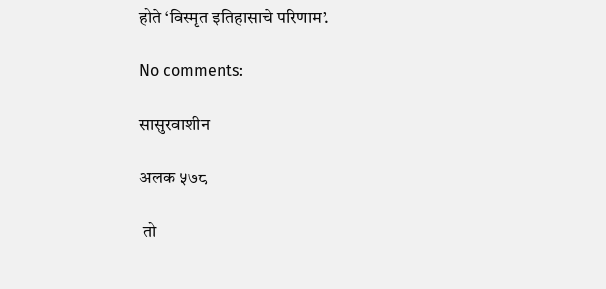होते ‘विस्मृत इतिहासाचे परिणाम’.

No comments:

सासुरवाशीन

अलक ५७८

 तो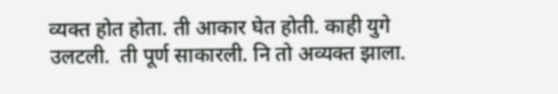व्यक्त होत होता. ती आकार घेत होती. काही युगे उलटली.  ती पूर्ण साकारली. नि तो अव्यक्त झाला.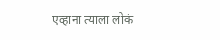एव्हाना त्याला लोकं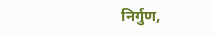निर्गुण,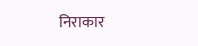निराकार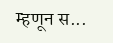म्हणून स...